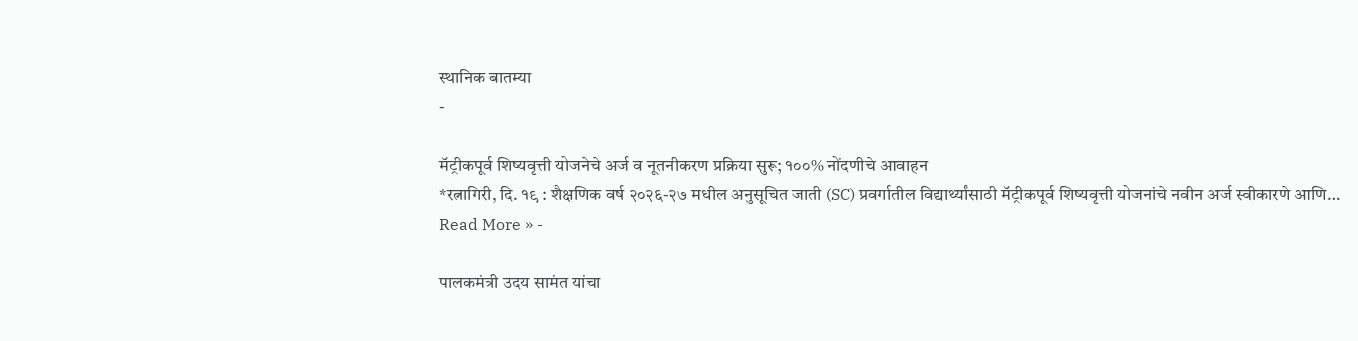स्थानिक बातम्या
-

मॅट्रीकपूर्व शिष्यवृत्ती योजनेचे अर्ज व नूतनीकरण प्रक्रिया सुरू; १००% नोंदणीचे आवाहन
*रत्नागिरी, दि. १९ : शैक्षणिक वर्ष २०२६-२७ मधील अनुसूचित जाती (SC) प्रवर्गातील विद्यार्थ्यांसाठी मॅट्रीकपूर्व शिष्यवृत्ती योजनांचे नवीन अर्ज स्वीकारणे आणि…
Read More » -

पालकमंत्री उदय सामंत यांचा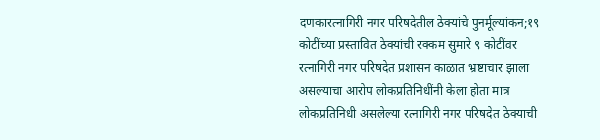दणकारत्नागिरी नगर परिषदेतील ठेक्यांचे पुनर्मूल्यांकन;१९ कोटींच्या प्रस्तावित ठेक्यांची रक्कम सुमारे ९ कोटींवर
रत्नागिरी नगर परिषदेत प्रशासन काळात भ्रष्टाचार झाला असल्याचा आरोप लोकप्रतिनिधींनी केला होता मात्र लोकप्रतिनिधी असलेल्या रत्नागिरी नगर परिषदेत ठेक्याची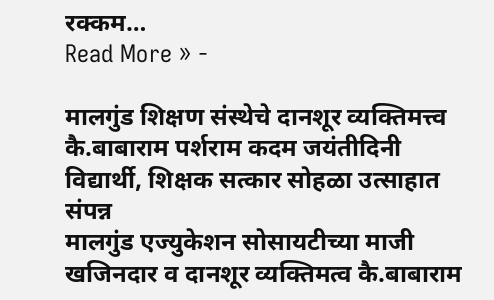रक्कम…
Read More » -

मालगुंड शिक्षण संस्थेचे दानशूर व्यक्तिमत्त्व कै.बाबाराम पर्शराम कदम जयंतीदिनी विद्यार्थी, शिक्षक सत्कार सोहळा उत्साहात संपन्न
मालगुंड एज्युकेशन सोसायटीच्या माजी खजिनदार व दानशूर व्यक्तिमत्व कै.बाबाराम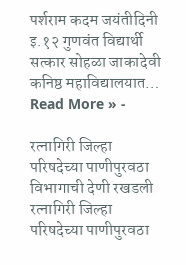पर्शराम कदम जयंतीदिनी इ.१२ गुणवंत विद्यार्थी सत्कार सोहळा जाकादेवी कनिष्ठ महाविद्यालयात…
Read More » -

रत्नागिरी जिल्हा परिषदेच्या पाणीपुरवठा विभागाची देणी रखडली
रत्नागिरी जिल्हा परिषदेच्या पाणीपुरवठा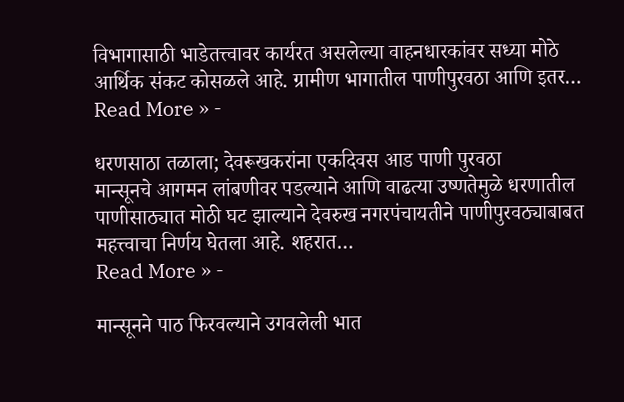विभागासाठी भाडेतत्त्वावर कार्यरत असलेल्या वाहनधारकांवर सध्या मोठे आर्थिक संकट कोसळले आहे. ग्रामीण भागातील पाणीपुरवठा आणि इतर…
Read More » -

धरणसाठा तळाला; देवरूखकरांना एकदिवस आड पाणी पुरवठा
मान्सूनचे आगमन लांबणीवर पडल्याने आणि वाढत्या उष्णतेमुळे धरणातील पाणीसाठ्यात मोठी घट झाल्याने देवरुख नगरपंचायतीने पाणीपुरवठ्याबाबत महत्त्वाचा निर्णय घेतला आहे. शहरात…
Read More » -

मान्सूनने पाठ फिरवल्याने उगवलेली भात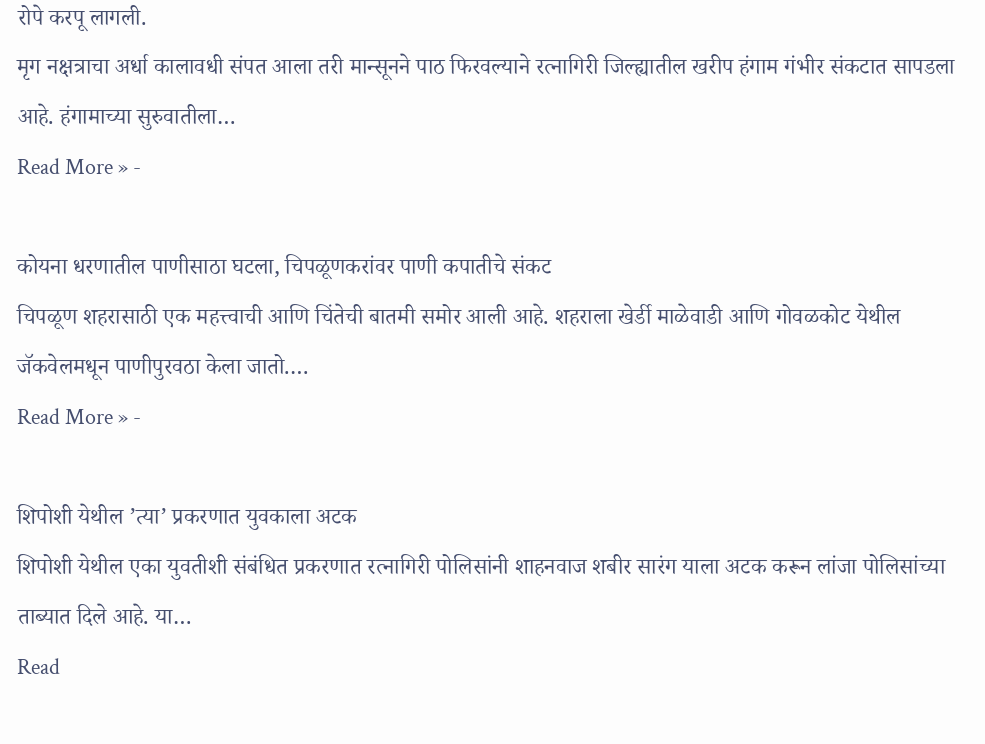रोपे करपू लागली.
मृग नक्षत्राचा अर्धा कालावधी संपत आला तरी मान्सूनने पाठ फिरवल्याने रत्नागिरी जिल्ह्यातील खरीप हंगाम गंभीर संकटात सापडला आहे. हंगामाच्या सुरुवातीला…
Read More » -

कोयना धरणातील पाणीसाठा घटला, चिपळूणकरांवर पाणी कपातीचे संकट
चिपळूण शहरासाठी एक महत्त्वाची आणि चिंतेची बातमी समोर आली आहे. शहराला खेर्डी माळेवाडी आणि गोवळकोट येथील जॅकवेलमधून पाणीपुरवठा केला जातो.…
Read More » -

शिपोशी येथील ’त्या’ प्रकरणात युवकाला अटक
शिपोशी येथील एका युवतीशी संबंधित प्रकरणात रत्नागिरी पोलिसांनी शाहनवाज शबीर सारंग याला अटक करून लांजा पोलिसांच्या ताब्यात दिले आहे. या…
Read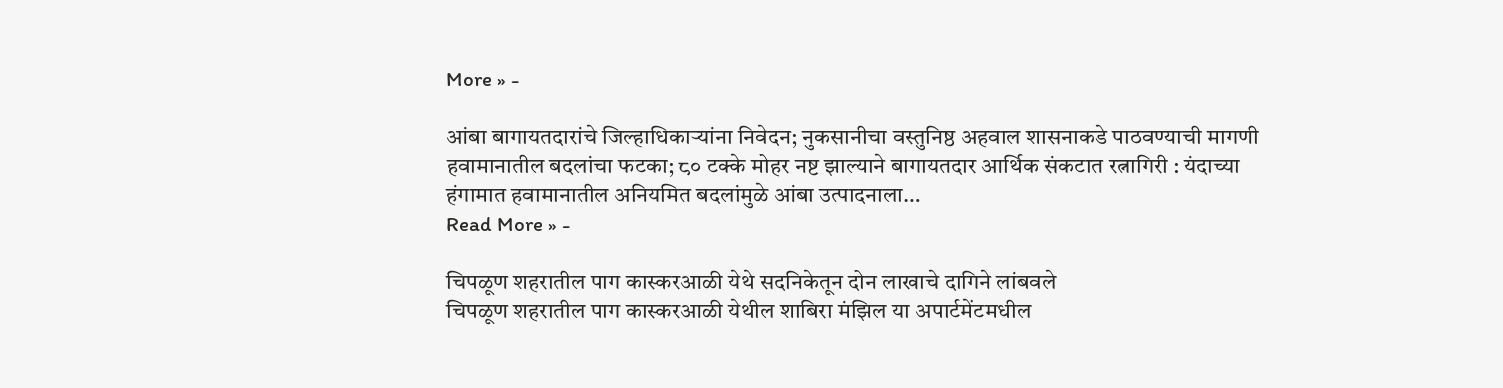More » -

आंबा बागायतदारांचे जिल्हाधिकाऱ्यांना निवेदन; नुकसानीचा वस्तुनिष्ठ अहवाल शासनाकडे पाठवण्याची मागणी
हवामानातील बदलांचा फटका; ८० टक्के मोहर नष्ट झाल्याने बागायतदार आर्थिक संकटात रत्नागिरी : यंदाच्या हंगामात हवामानातील अनियमित बदलांमुळे आंबा उत्पादनाला…
Read More » -

चिपळूण शहरातील पाग कास्करआळी येथे सदनिकेतून दोन लाखाचे दागिने लांबवले
चिपळूण शहरातील पाग कास्करआळी येथील शाबिरा मंझिल या अपार्टमेंटमधील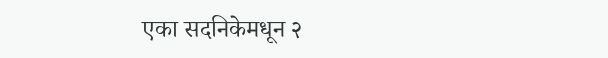एका सदनिकेमधून २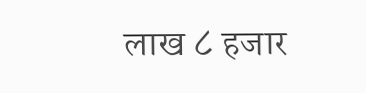लाख ८ हजार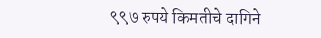९९७ रुपये किमतीचे दागिने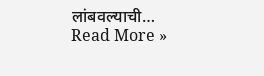लांबवल्याची…
Read More »